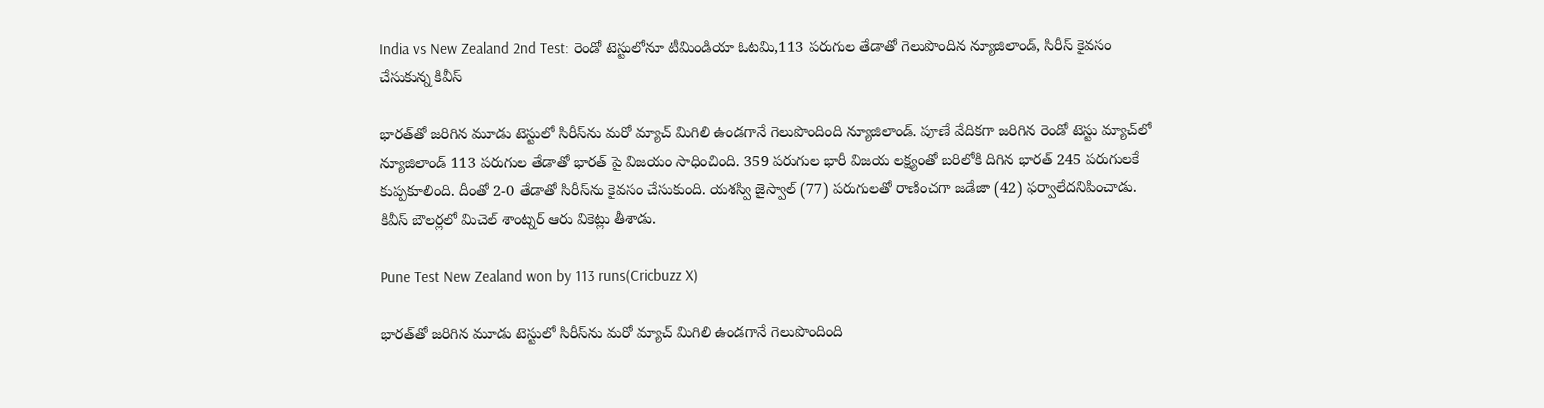India vs New Zealand 2nd Test: రెండో టెస్టులోనూ టీమిండియా ఓటమి,113 పరుగుల తేడాతో గెలుపొందిన న్యూజిలాండ్, సిరీస్ కైవసం చేసుకున్న కివీస్

భారత్‌తో జరిగిన మూడు టెస్టులో సిరీస్‌ను మరో మ్యాచ్ మిగిలి ఉండగానే గెలుపొందింది న్యూజిలాండ్. పూణే వేదిక‌గా జ‌రిగిన రెండో టెస్టు మ్యాచ్‌లో న్యూజిలాండ్ 113 ప‌రుగుల తేడాతో భార‌త్ పై విజ‌యం సాధించింది. 359 ప‌రుగుల భారీ విజ‌య ల‌క్ష్యంతో బ‌రిలోకి దిగిన భార‌త్ 245 ప‌రుగుల‌కే కుప్ప‌కూలింది. దీంతో 2-0 తేడాతో సిరీస్‌ను కైవసం చేసుకుంది. య‌శ‌స్వి జైస్వాల్ (77) పరుగులతో రాణించగా జ‌డేజా (42) ఫ‌ర్వాలేద‌నిపించాడు. కివీస్ బౌల‌ర్ల‌లో మిచెల్ శాంట్న‌ర్ ఆరు వికెట్లు తీశాడు.

Pune Test New Zealand won by 113 runs(Cricbuzz X)

భారత్‌తో జరిగిన మూడు టెస్టులో సిరీస్‌ను మరో మ్యాచ్ మిగిలి ఉండగానే గెలుపొందింది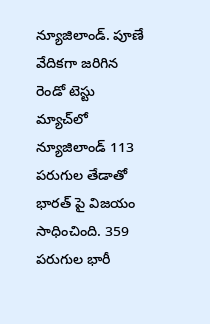న్యూజిలాండ్. పూణే వేదిక‌గా జ‌రిగిన రెండో టెస్టు మ్యాచ్‌లో న్యూజిలాండ్ 113 ప‌రుగుల తేడాతో భార‌త్ పై విజ‌యం సాధించింది. 359 ప‌రుగుల భారీ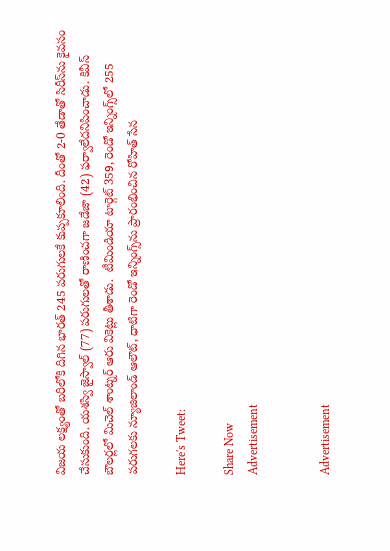విజ‌య ల‌క్ష్యంతో బ‌రిలోకి దిగిన భార‌త్ 245 ప‌రుగుల‌కే కుప్ప‌కూలింది. దీంతో 2-0 తేడాతో సిరీస్‌ను కైవసం చేసుకుంది. య‌శ‌స్వి జైస్వాల్ (77) పరుగులతో రాణించగా జ‌డేజా (42) ఫ‌ర్వాలేద‌నిపించాడు. కివీస్ బౌల‌ర్ల‌లో మిచెల్ శాంట్న‌ర్ ఆరు వికెట్లు తీశాడు.  టీమిండియా టార్గెట్ 359, రెండో ఇన్నింగ్స్‌లో 255 పరుగలకు న్యూజిలాండ్ ఆలౌట్, ధాటిగా రెండో ఇన్నింగ్స్‌ను ప్రారంభించిన రోహిత్ సేన

Here's Tweet:

Share Now
Advertisement


Advertisement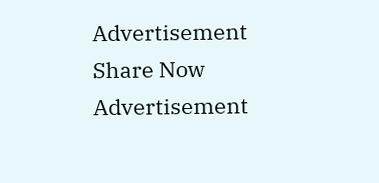Advertisement
Share Now
Advertisement